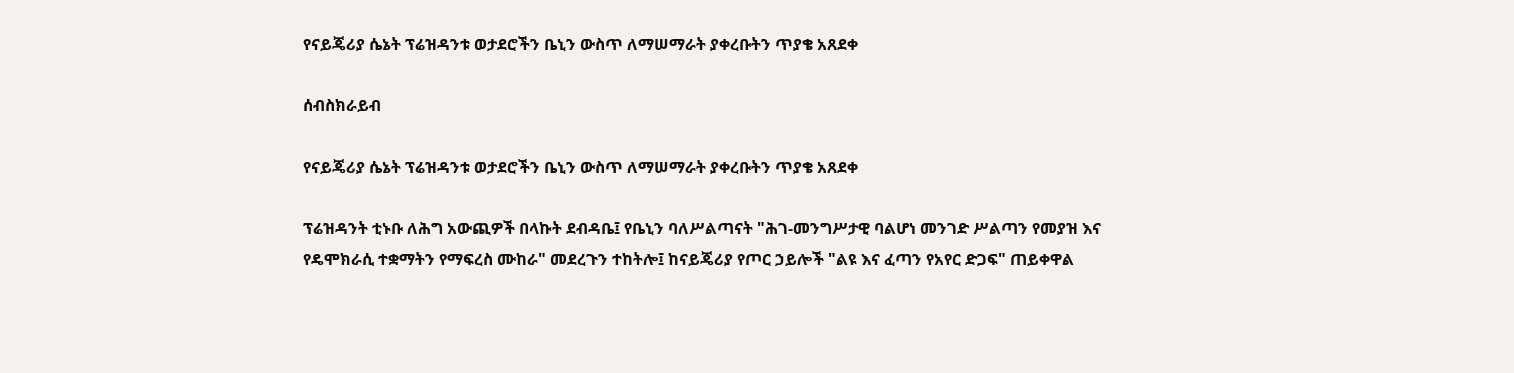የናይጄሪያ ሴኔት ፕሬዝዳንቱ ወታደሮችን ቤኒን ውስጥ ለማሠማራት ያቀረቡትን ጥያቄ አጸደቀ

ሰብስክራይብ

የናይጄሪያ ሴኔት ፕሬዝዳንቱ ወታደሮችን ቤኒን ውስጥ ለማሠማራት ያቀረቡትን ጥያቄ አጸደቀ

ፕሬዝዳንት ቲኑቡ ለሕግ አውጪዎች በላኩት ደብዳቤ፤ የቤኒን ባለሥልጣናት "ሕገ-መንግሥታዊ ባልሆነ መንገድ ሥልጣን የመያዝ እና የዴሞክራሲ ተቋማትን የማፍረስ ሙከራ" መደረጉን ተከትሎ፤ ከናይጄሪያ የጦር ኃይሎች "ልዩ እና ፈጣን የአየር ድጋፍ" ጠይቀዋል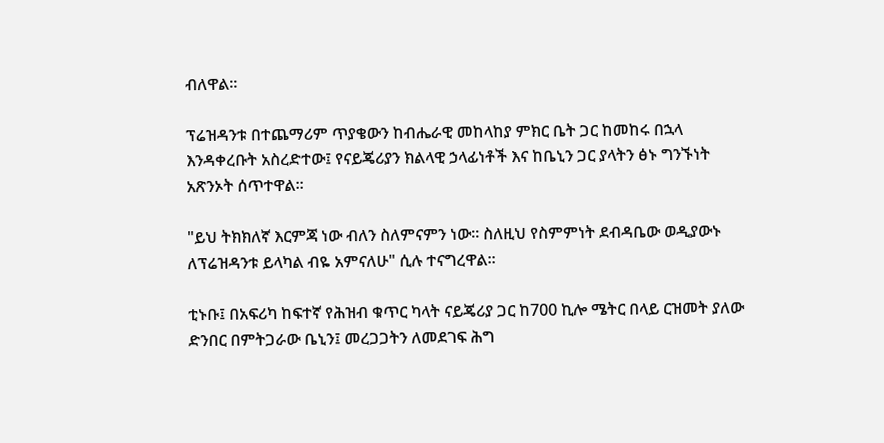ብለዋል።

ፕሬዝዳንቱ በተጨማሪም ጥያቄውን ከብሔራዊ መከላከያ ምክር ቤት ጋር ከመከሩ በኋላ እንዳቀረቡት አስረድተው፤ የናይጄሪያን ክልላዊ ኃላፊነቶች እና ከቤኒን ጋር ያላትን ፅኑ ግንኙነት አጽንኦት ሰጥተዋል።

"ይህ ትክክለኛ እርምጃ ነው ብለን ስለምናምን ነው። ስለዚህ የስምምነት ደብዳቤው ወዲያውኑ ለፕሬዝዳንቱ ይላካል ብዬ አምናለሁ" ሲሉ ተናግረዋል።

ቲኑቡ፤ በአፍሪካ ከፍተኛ የሕዝብ ቁጥር ካላት ናይጄሪያ ጋር ከ700 ኪሎ ሜትር በላይ ርዝመት ያለው ድንበር በምትጋራው ቤኒን፤ መረጋጋትን ለመደገፍ ሕግ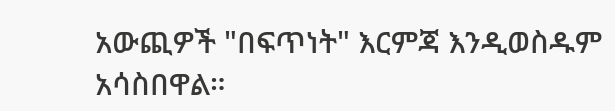አውጪዎች "በፍጥነት" እርምጃ እንዲወስዱም አሳስበዋል።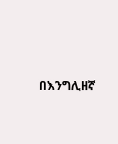በእንግሊዘኛ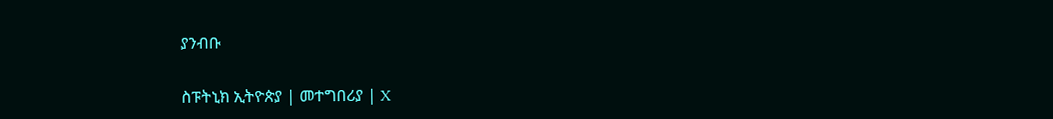ያንብቡ

ስፑትኒክ ኢትዮጵያ | መተግበሪያ | X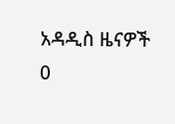አዳዲስ ዜናዎች
0